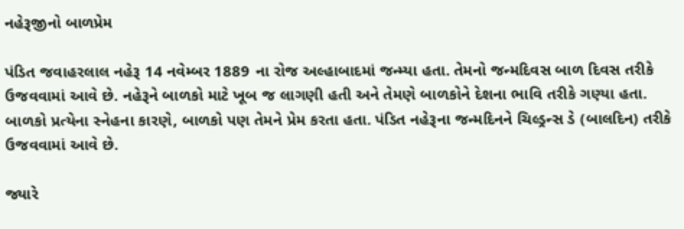નહેરૂજીનો બાળપ્રેમ

પંડિત જવાહરલાલ નહેરૂ 14 નવેમ્બર 1889 ના રોજ અલ્હાબાદમાં જન્મ્યા હતા. તેમનો જન્મદિવસ બાળ દિવસ તરીકે ઉજવવામાં આવે છે. નહેરૂને બાળકો માટે ખૂબ જ લાગણી હતી અને તેમણે બાળકોને દેશના ભાવિ તરીકે ગણ્યા હતા. બાળકો પ્રત્યેના સ્નેહના કારણે, બાળકો પણ તેમને પ્રેમ કરતા હતા. પંડિત નહેરૂના જન્મદિનને ચિલ્ડ્રન્સ ડે (બાલદિન) તરીકે ઉજવવામાં આવે છે.

જ્યારે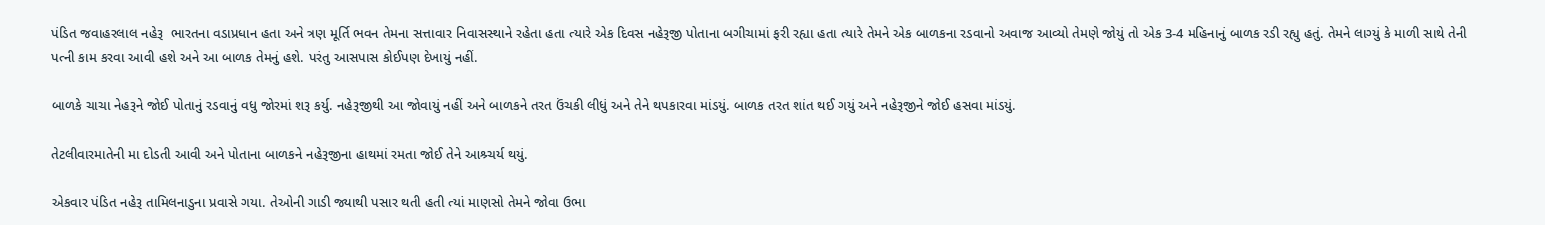પંડિત જવાહરલાલ નહેરૂ  ભારતના વડાપ્રધાન હતા અને ત્રણ મૂર્તિ ભવન તેમના સત્તાવાર નિવાસસ્થાને રહેતા હતા ત્યારે એક દિવસ નહેરૂજી પોતાના બગીચામાં ફરી રહ્યા હતા ત્યારે તેમને એક બાળકના રડવાનો અવાજ આવ્યો તેમણે જોયું તો એક 3-4 મહિનાનું બાળક રડી રહ્યુ હતું. તેમને લાગ્યું કે માળી સાથે તેની પત્ની કામ કરવા આવી હશે અને આ બાળક તેમનું હશે. પરંતુ આસપાસ કોઈપણ દેખાયું નહીં.

બાળકે ચાચા નેહરૂને જોઈ પોતાનું રડવાનું વધુ જોરમાં શરૂ કર્યુ. નહેરૂજીથી આ જોવાયું નહીં અને બાળકને તરત ઉંચકી લીધું અને તેને થપકારવા માંડયું. બાળક તરત શાંત થઈ ગયું અને નહેરૂજીને જોઈ હસવા માંડયું.

તેટલીવારમાતેની મા દોડતી આવી અને પોતાના બાળકને નહેરૂજીના હાથમાં રમતા જોઈ તેને આશ્ર્ચર્ય થયું.

એકવાર પંડિત નહેરૂ તામિલનાડુના પ્રવાસે ગયા. તેઓની ગાડી જ્યાથી પસાર થતી હતી ત્યાં માણસો તેમને જોવા ઉભા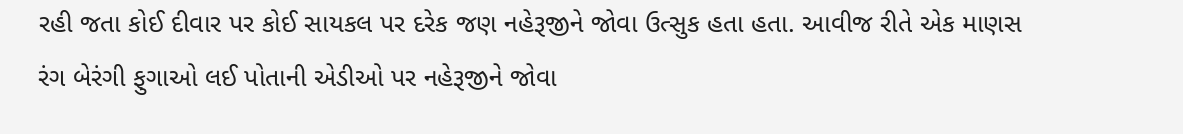રહી જતા કોઈ દીવાર પર કોઈ સાયકલ પર દરેક જણ નહેરૂજીને જોવા ઉત્સુક હતા હતા. આવીજ રીતે એક માણસ રંગ બેરંગી ફુગાઓ લઈ પોતાની એડીઓ પર નહેરૂજીને જોવા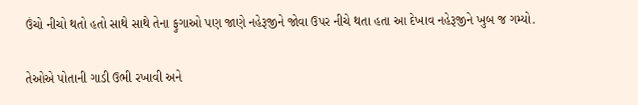ઉંચો નીચો થતો હતો સાથે સાથે તેના ફુગાઓ પણ જાણે નહેરૂજીને જોવા ઉપર નીચે થતા હતા આ દેખાવ નહેરૂજીને ખુબ જ ગમ્યો.

તેઓએ પોતાની ગાડી ઉભી રખાવી અને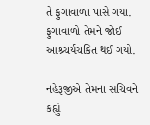તે ફુગાવાળા પાસે ગયા. ફુગાવાળો તેમને જોઈ આશ્ર્ચર્યચકિત થઈ ગયો.

નહેરૂજીએ તેમના સચિવને કહ્યું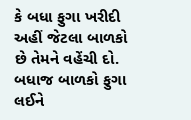કે બધા ફુગા ખરીદી અહીં જેટલા બાળકો છે તેમને વહેંચી દો. બધાજ બાળકો ફુગા લઈને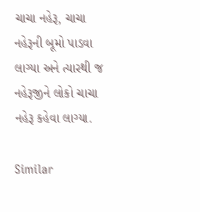ચાચા નહેરૂ, ચાચા નહેરૂની બૂમો પાડવા લાગ્યા અને ત્યારથી જ નહેરૂજીને લોકો ચાચા નહેરૂ કહેવા લાગ્યા.

Similar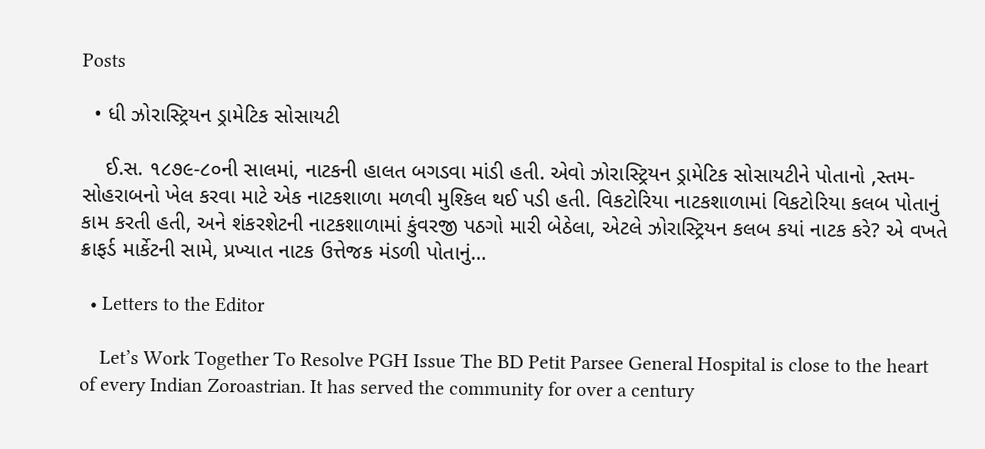Posts

  • ધી ઝોરાસ્ટ્રિયન ડ્રામેટિક સોસાયટી

    ઈ.સ. ૧૮૭૯-૮૦ની સાલમાં, નાટકની હાલત બગડવા માંડી હતી. એવો ઝોરાસ્ટ્રિયન ડ્રામેટિક સોસાયટીને પોતાનો ‚સ્તમ-સોહરાબનો ખેલ કરવા માટે એક નાટકશાળા મળવી મુશ્કિલ થઈ પડી હતી. વિકટોરિયા નાટકશાળામાં વિકટોરિયા કલબ પોતાનું કામ કરતી હતી, અને શંકરશેટની નાટકશાળામાં કુંવરજી પઠગો મારી બેઠેલા, એટલે ઝોરાસ્ટ્રિયન કલબ કયાં નાટક કરે? એ વખતે ક્રાફર્ડ માર્કેટની સામે, પ્રખ્યાત નાટક ઉત્તેજક મંડળી પોતાનું…

  • Letters to the Editor

    Let’s Work Together To Resolve PGH Issue The BD Petit Parsee General Hospital is close to the heart of every Indian Zoroastrian. It has served the community for over a century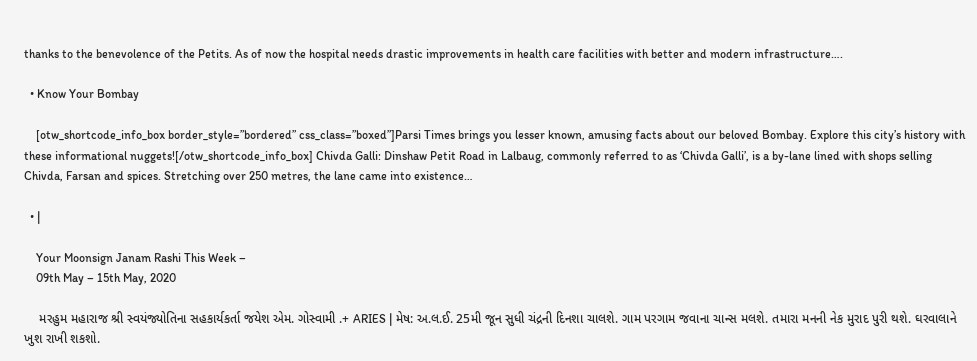thanks to the benevolence of the Petits. As of now the hospital needs drastic improvements in health care facilities with better and modern infrastructure….

  • Know Your Bombay

    [otw_shortcode_info_box border_style=”bordered” css_class=”boxed”]Parsi Times brings you lesser known, amusing facts about our beloved Bombay. Explore this city’s history with these informational nuggets![/otw_shortcode_info_box] Chivda Galli: Dinshaw Petit Road in Lalbaug, commonly referred to as ‘Chivda Galli’, is a by-lane lined with shops selling Chivda, Farsan and spices. Stretching over 250 metres, the lane came into existence…

  • |

    Your Moonsign Janam Rashi This Week –
    09th May – 15th May, 2020

    મરહુમ મહારાજ શ્રી સ્વયંજ્યોતિના સહકાર્યકર્તા જયેશ એમ. ગોસ્વામી .+ ARIES | મેષ: અ.લ.ઈ. 25મી જૂન સુધી ચંદ્રની દિનશા ચાલશે. ગામ પરગામ જવાના ચાન્સ મલશે. તમારા મનની નેક મુરાદ પુરી થશે. ઘરવાલાને ખુશ રાખી શકશો.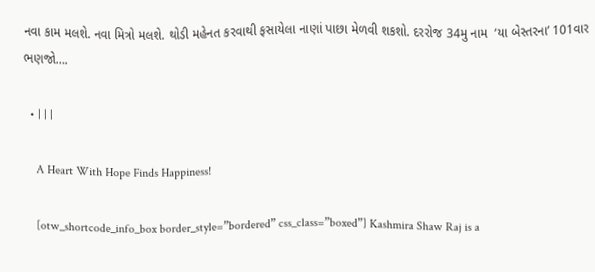નવા કામ મલશે. નવા મિત્રો મલશે. થોડી મહેનત કરવાથી ફસાયેલા નાણાં પાછા મેળવી શકશો. દરરોજ 34મુ નામ  ‘યા બેસ્તરના’ 101વાર ભણજો….

  • | | |

    A Heart With Hope Finds Happiness!

    [otw_shortcode_info_box border_style=”bordered” css_class=”boxed”] Kashmira Shaw Raj is a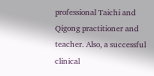professional Taichi and Qigong practitioner and teacher. Also, a successful clinical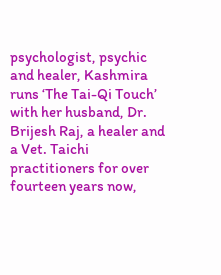psychologist, psychic and healer, Kashmira runs ‘The Tai-Qi Touch’ with her husband, Dr. Brijesh Raj, a healer and a Vet. Taichi practitioners for over fourteen years now,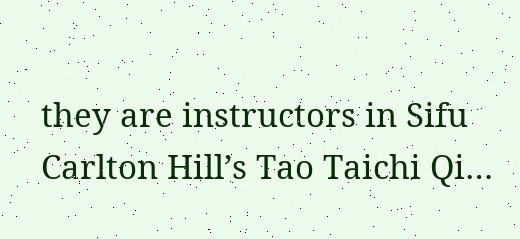they are instructors in Sifu Carlton Hill’s Tao Taichi Qi…